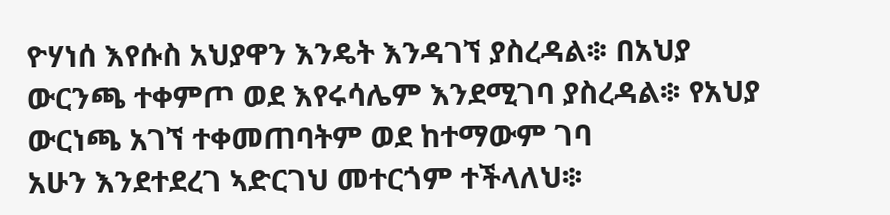ዮሃነሰ እየሱስ አህያዋን እንዴት እንዳገኘ ያስረዳል፨ በአህያ ውርንጫ ተቀምጦ ወደ እየሩሳሌም እንደሚገባ ያስረዳል፨ የአህያ ውርነጫ አገኘ ተቀመጠባትም ወደ ከተማውም ገባ
አሁን እንደተደረገ ኣድርገህ መተርጎም ተችላለህ፨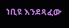ነቢዩ እንደጻፈው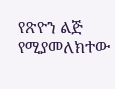የጽዮን ልጅ የሚያመለክተው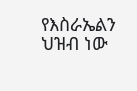የእስራኤልን ህዝብ ነው